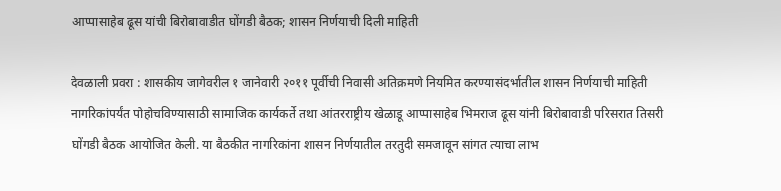आप्पासाहेब ढूस यांची बिरोबावाडीत घोंगडी बैठक; शासन निर्णयाची दिली माहिती

देवळाली प्रवरा : शासकीय जागेवरील १ जानेवारी २०११ पूर्वीची निवासी अतिक्रमणे नियमित करण्यासंदर्भातील शासन निर्णयाची माहिती नागरिकांपर्यंत पोहोचविण्यासाठी सामाजिक कार्यकर्ते तथा आंतरराष्ट्रीय खेळाडू आप्पासाहेब भिमराज ढूस यांनी बिरोबावाडी परिसरात तिसरी घोंगडी बैठक आयोजित केली. या बैठकीत नागरिकांना शासन निर्णयातील तरतुदी समजावून सांगत त्याचा लाभ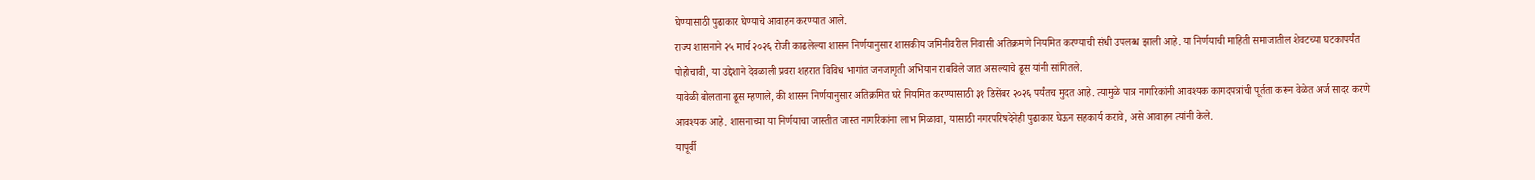घेण्यासाठी पुढाकार घेण्याचे आवाहन करण्यात आले.
राज्य शासनाने २५ मार्च २०२६ रोजी काढलेल्या शासन निर्णयानुसार शासकीय जमिनीवरील निवासी अतिक्रमणे नियमित करण्याची संधी उपलब्ध झाली आहे. या निर्णयाची माहिती समाजातील शेवटच्या घटकापर्यंत पोहोचावी, या उद्देशाने देवळाली प्रवरा शहरात विविध भागांत जनजागृती अभियान राबविले जात असल्याचे ढूस यांनी सांगितले.
यावेळी बोलताना ढूस म्हणाले, की शासन निर्णयानुसार अतिक्रमित घरे नियमित करण्यासाठी ३१ डिसेंबर २०२६ पर्यंतच मुदत आहे. त्यामुळे पात्र नागरिकांनी आवश्यक कागदपत्रांची पूर्तता करून वेळेत अर्ज सादर करणे आवश्यक आहे. शासनाच्या या निर्णयाचा जास्तीत जास्त नागरिकांना लाभ मिळावा, यासाठी नगरपरिषदेनेही पुढाकार घेऊन सहकार्य करावे, असे आवाहन त्यांनी केले.
यापूर्वी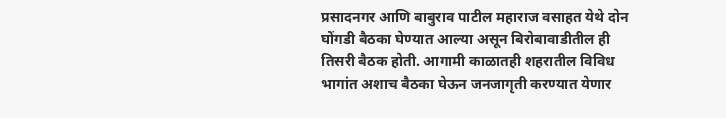प्रसादनगर आणि बाबुराव पाटील महाराज वसाहत येथे दोन घोंगडी बैठका घेण्यात आल्या असून बिरोबावाडीतील ही तिसरी बैठक होती. आगामी काळातही शहरातील विविध भागांत अशाच बैठका घेऊन जनजागृती करण्यात येणार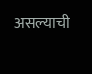असल्याची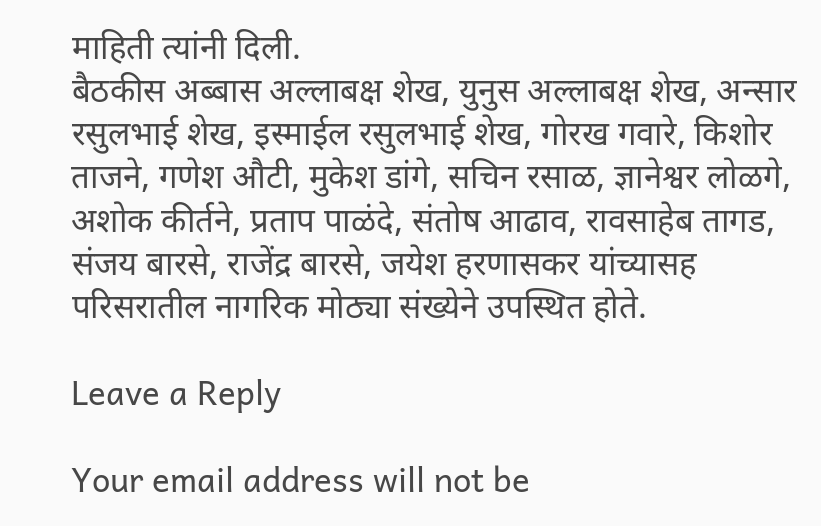माहिती त्यांनी दिली.
बैठकीस अब्बास अल्लाबक्ष शेख, युनुस अल्लाबक्ष शेख, अन्सार रसुलभाई शेख, इस्माईल रसुलभाई शेख, गोरख गवारे, किशोर ताजने, गणेश औटी, मुकेश डांगे, सचिन रसाळ, ज्ञानेश्वर लोळगे, अशोक कीर्तने, प्रताप पाळंदे, संतोष आढाव, रावसाहेब तागड, संजय बारसे, राजेंद्र बारसे, जयेश हरणासकर यांच्यासह परिसरातील नागरिक मोठ्या संख्येने उपस्थित होते.

Leave a Reply

Your email address will not be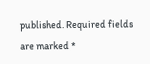published. Required fields are marked *